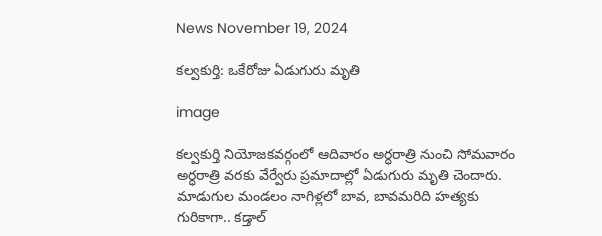News November 19, 2024

కల్వకుర్తి: ఒకేరోజు ఏడుగురు మృతి

image

కల్వకుర్తి నియోజకవర్గంలో ఆదివారం అర్ధరాత్రి నుంచి సోమవారం అర్ధరాత్రి వరకు వేర్వేరు ప్రమాదాల్లో ఏడుగురు మృతి చెందారు. మాడుగుల మండలం నాగిళ్లలో బావ, బావమరిది హత్యకు గురికాగా.. కడ్తాల్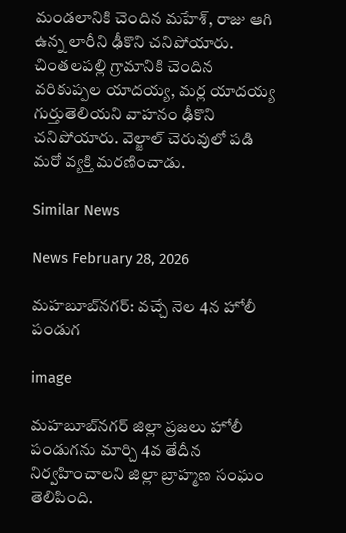మండలానికి చెందిన మహేశ్, రాజు ఆగి ఉన్న లారీని ఢీకొని చనిపోయారు. చింతలపల్లి గ్రామానికి చెందిన వరికుప్పల యాదయ్య, మర్ల యాదయ్య గుర్తుతెలియని వాహనం ఢీకొని చనిపోయారు. వెల్జాల్ చెరువులో పడి మరో వ్యక్తి మరణించాడు.

Similar News

News February 28, 2026

మహబూబ్‌నగర్‌: వచ్చే నెల 4న హోలీ పండుగ

image

మహబూబ్‌నగర్ జిల్లా ప్రజలు హోలీ పండుగను మార్చి 4వ తేదీన నిర్వహించాలని జిల్లా బ్రాహ్మణ సంఘం తెలిపింది.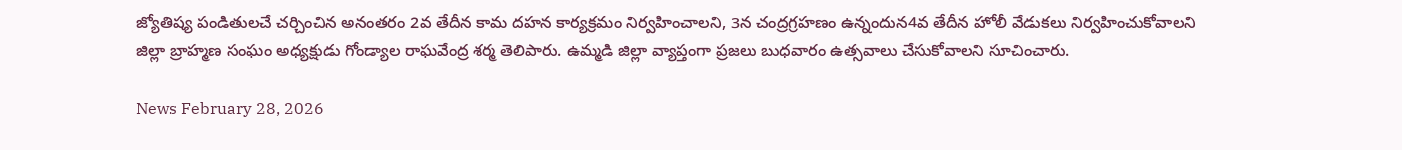జ్యోతిష్య పండితులచే చర్చించిన అనంతరం 2వ తేదీన కామ దహన కార్యక్రమం నిర్వహించాలని, 3న చంద్రగ్రహణం ఉన్నందున4వ తేదీన హోలీ వేడుకలు నిర్వహించుకోవాలని జిల్లా బ్రాహ్మణ సంఘం అధ్యక్షుడు గోండ్యాల రాఘవేంద్ర శర్మ తెలిపారు. ఉమ్మడి జిల్లా వ్యాప్తంగా ప్రజలు బుధవారం ఉత్సవాలు చేసుకోవాలని సూచించారు.

News February 28, 2026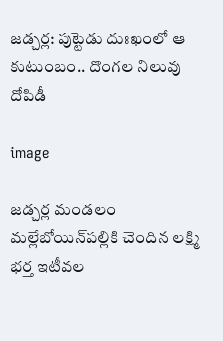జడ్చర్ల: పుట్టెడు దుఃఖంలో ఆ కుటుంబం.. దొంగల నిలువు దోపిడీ

image

జడ్చర్ల మండలం మల్లేబోయిన్‌పల్లికి చెందిన లక్ష్మి భర్త ఇటీవల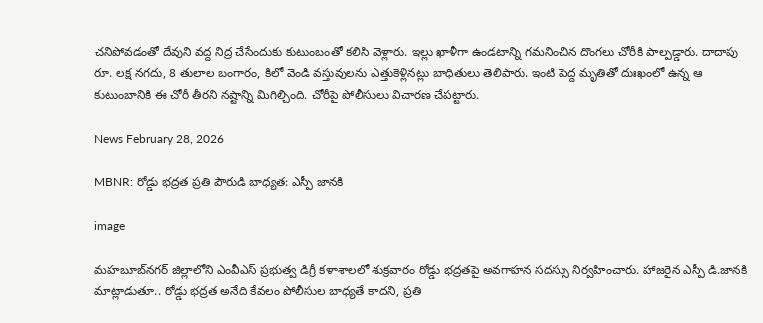చనిపోవడంతో దేవుని వద్ద నిద్ర చేసేందుకు కుటుంబంతో కలిసి వెళ్లారు. ఇల్లు ఖాళీగా ఉండటాన్ని గమనించిన దొంగలు చోరీకి పాల్పడ్డారు. దాదాపు రూ. లక్ష నగదు, 8 తులాల బంగారం, కిలో వెండి వస్తువులను ఎత్తుకెళ్లినట్లు బాధితులు తెలిపారు. ఇంటి పెద్ద మృతితో దుఃఖంలో ఉన్న ఆ కుటుంబానికి ఈ చోరీ తీరని నష్టాన్ని మిగిల్చింది. చోరీపై పోలీసులు విచారణ చేపట్టారు.

News February 28, 2026

MBNR: రోడ్డు భద్రత ప్రతి పౌరుడి బాధ్యత: ఎస్పీ జానకి

image

మహబూబ్‌నగర్ జిల్లాలోని ఎంవీఎస్ ప్రభుత్వ డిగ్రీ కళాశాలలో శుక్రవారం రోడ్డు భద్రతపై అవగాహన సదస్సు నిర్వహించారు. హాజరైన ఎస్పీ డి.జానకి మాట్లాడుతూ.. రోడ్డు భద్రత అనేది కేవలం పోలీసుల బాధ్యతే కాదని, ప్రతి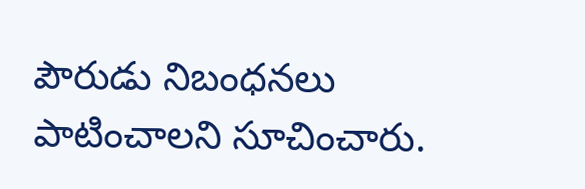పౌరుడు నిబంధనలు పాటించాలని సూచించారు.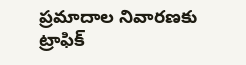ప్రమాదాల నివారణకు ట్రాఫిక్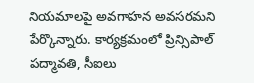నియమాలపై అవగాహన అవసరమని పేర్కొన్నారు. కార్యక్రమంలో ప్రిన్సిపాల్ పద్మావతి, సీఐలు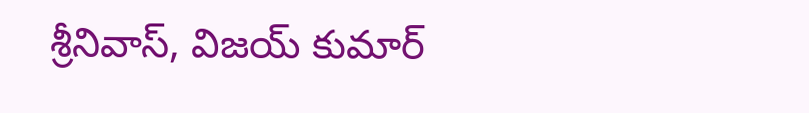శ్రీనివాస్, విజయ్ కుమార్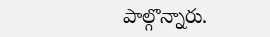పాల్గొన్నారు.